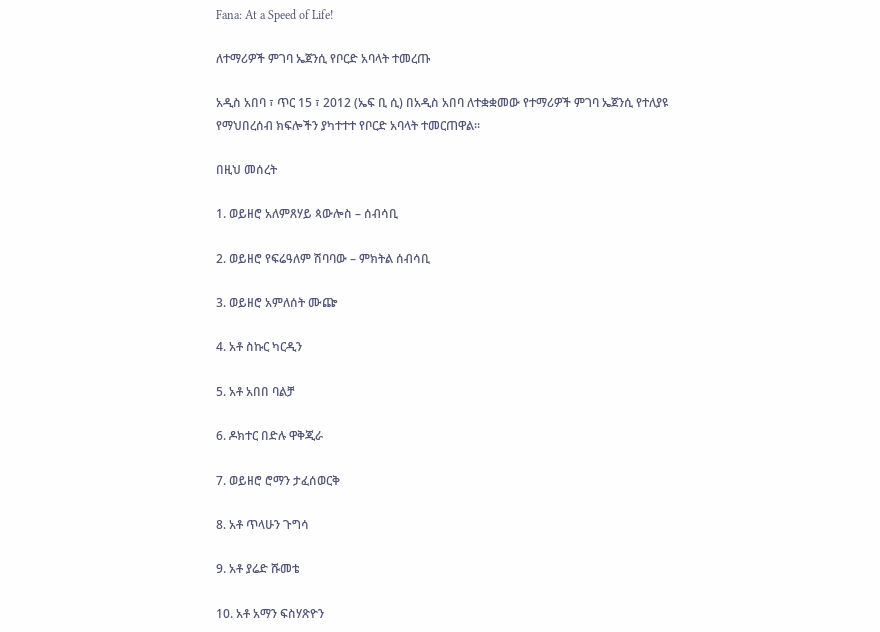Fana: At a Speed of Life!

ለተማሪዎች ምገባ ኤጀንሲ የቦርድ አባላት ተመረጡ

አዲስ አበባ ፣ ጥር 15 ፣ 2012 (ኤፍ ቢ ሲ) በአዲስ አበባ ለተቋቋመው የተማሪዎች ምገባ ኤጀንሲ የተለያዩ የማህበረሰብ ክፍሎችን ያካተተተ የቦርድ አባላት ተመርጠዋል።

በዚህ መሰረት

1. ወይዘሮ አለምጸሃይ ጳውሎስ – ሰብሳቢ

2. ወይዘሮ የፍሬዓለም ሽባባው – ምክትል ሰብሳቢ

3. ወይዘሮ አምለሰት ሙጬ

4. አቶ ስኩር ካርዲን

5. አቶ አበበ ባልቻ

6. ዶክተር በድሉ ዋቅጂራ

7. ወይዘሮ ሮማን ታፈሰወርቅ

8. አቶ ጥላሁን ጉግሳ

9. አቶ ያሬድ ሹመቴ

10. አቶ አማን ፍስሃጽዮን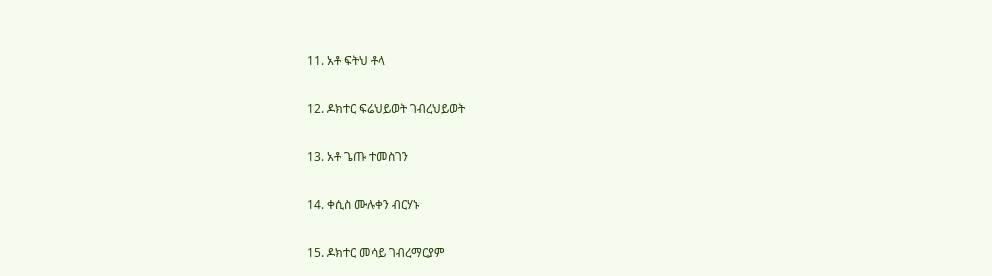11. አቶ ፍትህ ቶላ

12. ዶክተር ፍሬህይወት ገብረህይወት

13. አቶ ጌጡ ተመስገን

14. ቀሲስ ሙሉቀን ብርሃኑ

15. ዶክተር መሳይ ገብረማርያም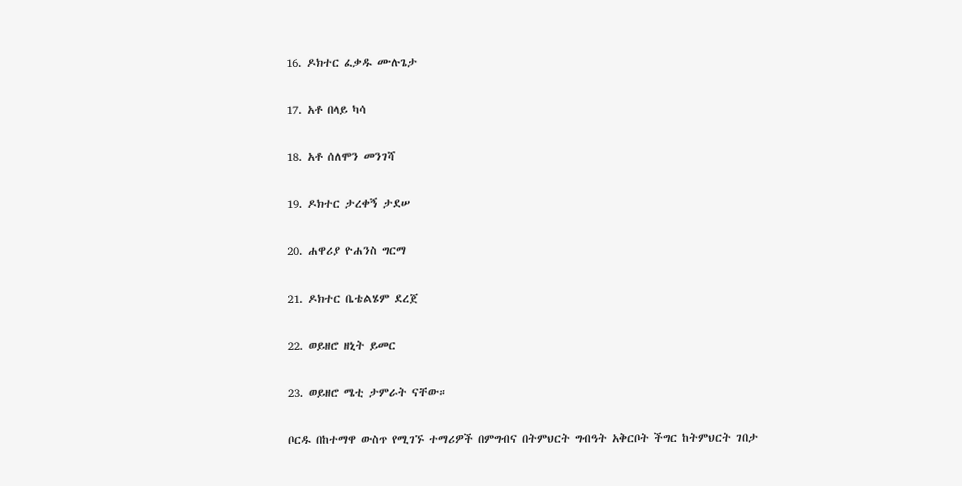16. ዶክተር ፈቃዱ ሙሉጌታ

17. አቶ በላይ ካሳ

18. አቶ ሰለሞን መንገሻ

19. ዶክተር ታረቀኝ ታደሠ

20. ሐዋሪያ ዮሐንስ ግርማ

21. ዶክተር ቤቴልሄም ደረጀ

22. ወይዘሮ ዘኒት ይመር

23. ወይዘሮ ሜቲ ታምራት ናቸው።

ቦርዱ በከተማዋ ውስጥ የሚገኙ ተማሪዎች በምግብና በትምህርት ግብዓት አቅርቦት ችግር ከትምህርት ገበታ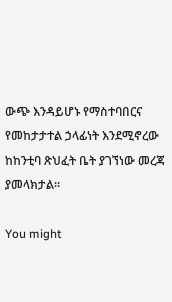ውጭ እንዳይሆኑ የማስተባበርና የመከታታተል ኃላፊነት እንደሚኖረው ከከንቲባ ጽህፈት ቤት ያገኘነው መረጃ ያመላክታል።

You might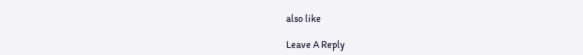also like

Leave A Reply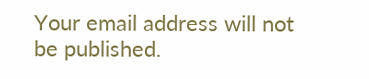Your email address will not be published.